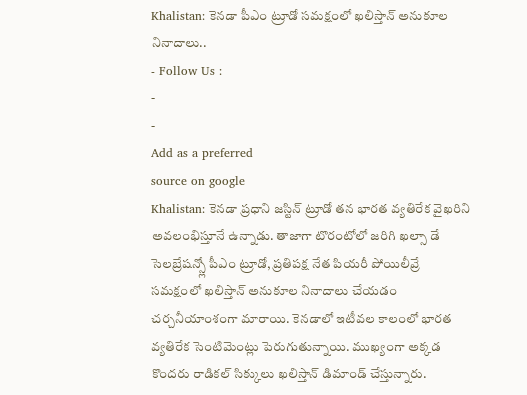Khalistan: కెనడా పీఎం ట్రూడో సమక్షంలో ఖలిస్తాన్ అనుకూల నినాదాలు..
- Follow Us :
-
-
Add as a preferred
source on google
Khalistan: కెనడా ప్రధాని జస్టిన్ ట్రూడో తన భారత వ్యతిరేక వైఖరిని అవలంభిస్తూనే ఉన్నాడు. తాజాగా టొరంటోలో జరిగి ఖల్సా డే సెలబ్రేషన్స్లో పీఎం ట్రూడో, ప్రతిపక్ష నేత పియరీ పోయిలీవ్రే సమక్షంలో ఖలిస్తాన్ అనుకూల నినాదాలు చేయడం చర్చనీయాంశంగా మారాయి. కెనడాలో ఇటీవల కాలంలో భారత వ్యతిరేక సెంటిమెంట్లు పెరుగుతున్నాయి. ముఖ్యంగా అక్కడ కొందరు రాడికల్ సిక్కులు ఖలిస్తాన్ డిమాండ్ చేస్తున్నారు.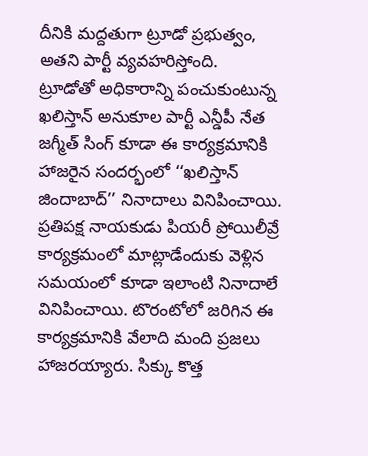దీనికి మద్దతుగా ట్రూడో ప్రభుత్వం, అతని పార్టీ వ్యవహరిస్తోంది.
ట్రూడోతో అధికారాన్ని పంచుకుంటున్న ఖలిస్తాన్ అనుకూల పార్టీ ఎన్డీపీ నేత జగ్మీత్ సింగ్ కూడా ఈ కార్యక్రమానికి హాజరైన సందర్భంలో ‘‘ఖలిస్తాన్ జిందాబాద్’’ నినాదాలు వినిపించాయి. ప్రతిపక్ష నాయకుడు పియరీ ప్రోయిలీవ్రే కార్యక్రమంలో మాట్లాడేందుకు వెళ్లిన సమయంలో కూడా ఇలాంటి నినాదాలే వినిపించాయి. టొరంటోలో జరిగిన ఈ కార్యక్రమానికి వేలాది మంది ప్రజలు హాజరయ్యారు. సిక్కు కొత్త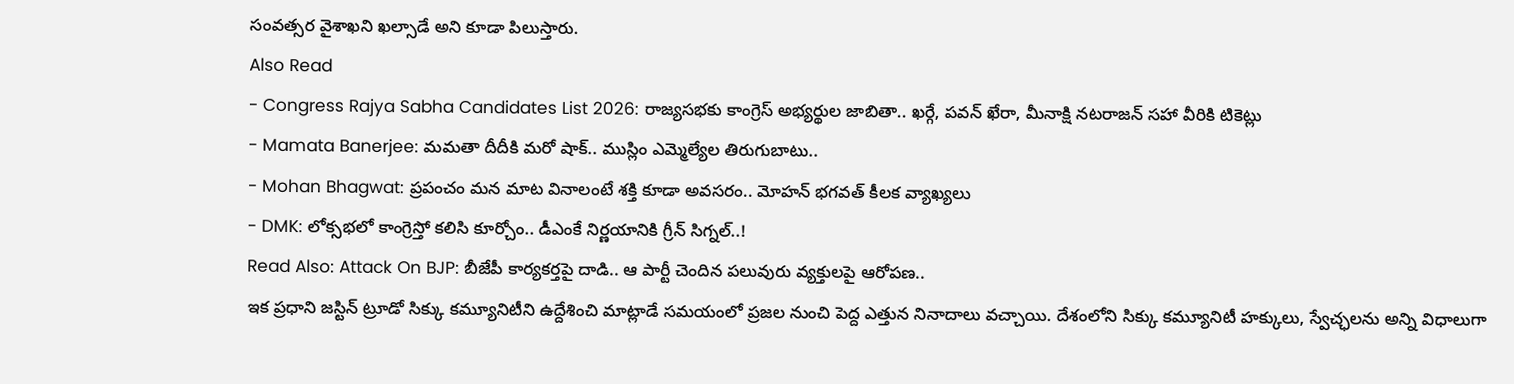సంవత్సర వైశాఖని ఖల్సాడే అని కూడా పిలుస్తారు.
Also Read
- Congress Rajya Sabha Candidates List 2026: రాజ్యసభకు కాంగ్రెస్ అభ్యర్థుల జాబితా.. ఖర్గే, పవన్ ఖేరా, మీనాక్షి నటరాజన్ సహా వీరికి టికెట్లు
- Mamata Banerjee: మమతా దీదీకి మరో షాక్.. ముస్లిం ఎమ్మెల్యేల తిరుగుబాటు..
- Mohan Bhagwat: ప్రపంచం మన మాట వినాలంటే శక్తి కూడా అవసరం.. మోహన్ భగవత్ కీలక వ్యాఖ్యలు
- DMK: లోక్సభలో కాంగ్రెస్తో కలిసి కూర్చోం.. డీఎంకే నిర్ణయానికి గ్రీన్ సిగ్నల్..!
Read Also: Attack On BJP: బీజేపీ కార్యకర్తపై దాడి.. ఆ పార్టీ చెందిన పలువురు వ్యక్తులపై ఆరోపణ..
ఇక ప్రధాని జస్టిన్ ట్రూడో సిక్కు కమ్యూనిటీని ఉద్దేశించి మాట్లాడే సమయంలో ప్రజల నుంచి పెద్ద ఎత్తున నినాదాలు వచ్చాయి. దేశంలోని సిక్కు కమ్యూనిటీ హక్కులు, స్వేచ్ఛలను అన్ని విధాలుగా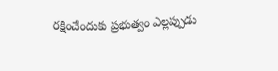రక్షించేందుకు ప్రభుత్వం ఎల్లప్పుడు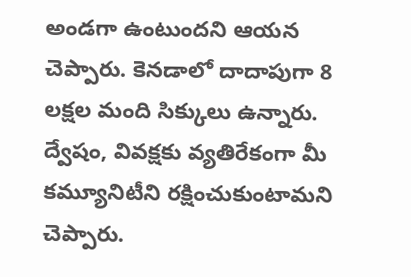అండగా ఉంటుందని ఆయన చెప్పారు. కెనడాలో దాదాపుగా 8 లక్షల మంది సిక్కులు ఉన్నారు. ద్వేషం, వివక్షకు వ్యతిరేకంగా మీ కమ్యూనిటీని రక్షించుకుంటామని చెప్పారు.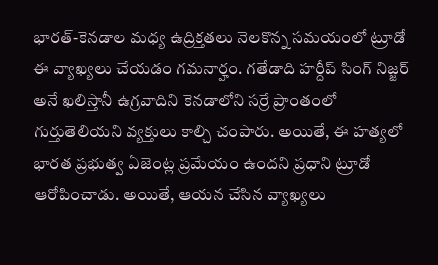భారత్-కెనడాల మధ్య ఉద్రిక్తతలు నెలకొన్న సమయంలో ట్రూడో ఈ వ్యాఖ్యలు చేయడం గమనార్హం. గతేడాది హర్దీప్ సింగ్ నిజ్జర్ అనే ఖలిస్తానీ ఉగ్రవాదిని కెనడాలోని సర్రే ప్రాంతంలో గుర్తుతెలియని వ్యక్తులు కాల్చి చంపారు. అయితే, ఈ హత్యలో భారత ప్రభుత్వ ఏజెంట్ల ప్రమేయం ఉందని ప్రధాని ట్రూడో ఆరోపించాడు. అయితే, ఆయన చేసిన వ్యాఖ్యలు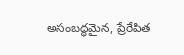అసంబద్ధమైన, ప్రేరేపిత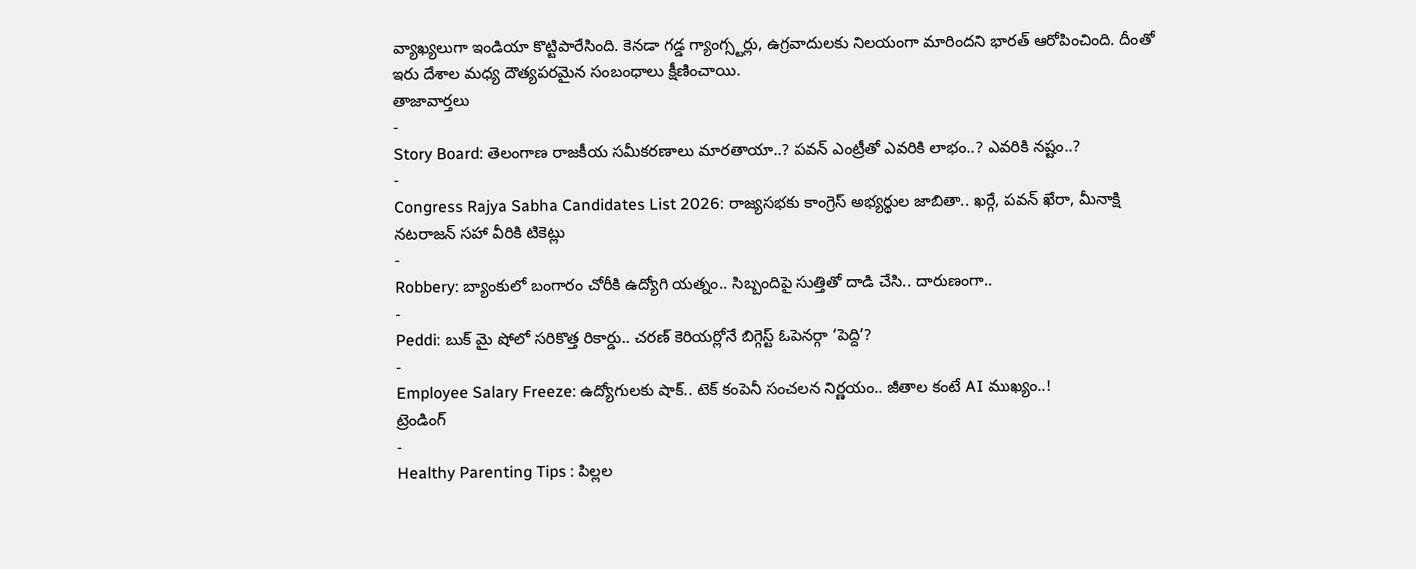వ్యాఖ్యలుగా ఇండియా కొట్టిపారేసింది. కెనడా గడ్డ గ్యాంగ్స్టర్లు, ఉగ్రవాదులకు నిలయంగా మారిందని భారత్ ఆరోపించింది. దీంతో ఇరు దేశాల మధ్య దౌత్యపరమైన సంబంధాలు క్షీణించాయి.
తాజావార్తలు
-
Story Board: తెలంగాణ రాజకీయ సమీకరణాలు మారతాయా..? పవన్ ఎంట్రీతో ఎవరికి లాభం..? ఎవరికి నష్టం..?
-
Congress Rajya Sabha Candidates List 2026: రాజ్యసభకు కాంగ్రెస్ అభ్యర్థుల జాబితా.. ఖర్గే, పవన్ ఖేరా, మీనాక్షి నటరాజన్ సహా వీరికి టికెట్లు
-
Robbery: బ్యాంకులో బంగారం చోరీకి ఉద్యోగి యత్నం.. సిబ్బందిపై సుత్తితో దాడి చేసి.. దారుణంగా..
-
Peddi: బుక్ మై షోలో సరికొత్త రికార్డు.. చరణ్ కెరియర్లోనే బిగ్గెస్ట్ ఓపెనర్గా ‘పెద్ది’?
-
Employee Salary Freeze: ఉద్యోగులకు షాక్.. టెక్ కంపెనీ సంచలన నిర్ణయం.. జీతాల కంటే AI ముఖ్యం..!
ట్రెండింగ్
-
Healthy Parenting Tips : పిల్లల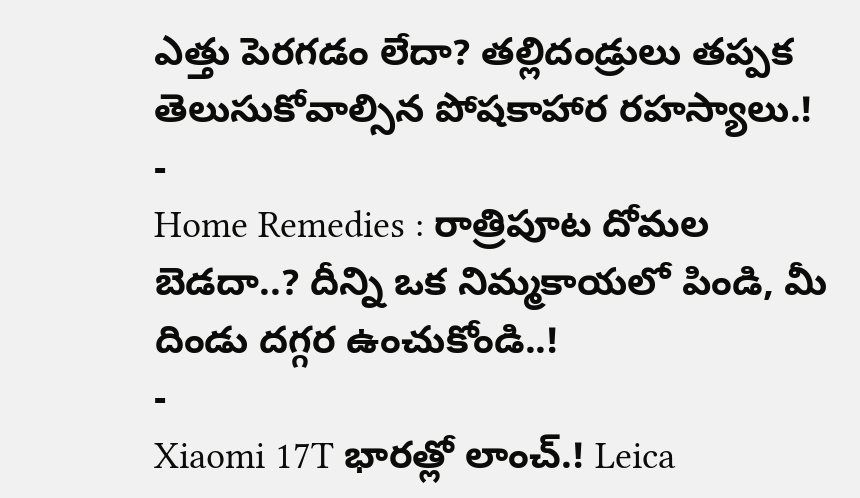ఎత్తు పెరగడం లేదా? తల్లిదండ్రులు తప్పక తెలుసుకోవాల్సిన పోషకాహార రహస్యాలు.!
-
Home Remedies : రాత్రిపూట దోమల బెడదా..? దీన్ని ఒక నిమ్మకాయలో పిండి, మీ దిండు దగ్గర ఉంచుకోండి..!
-
Xiaomi 17T భారత్లో లాంచ్.! Leica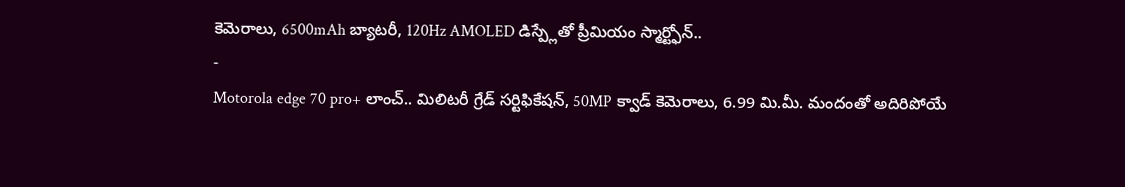కెమెరాలు, 6500mAh బ్యాటరీ, 120Hz AMOLED డిస్ప్లేతో ప్రీమియం స్మార్ట్ఫోన్..
-
Motorola edge 70 pro+ లాంచ్.. మిలిటరీ గ్రేడ్ సర్టిఫికేషన్, 50MP క్వాడ్ కెమెరాలు, 6.99 మి.మీ. మందంతో అదిరిపోయే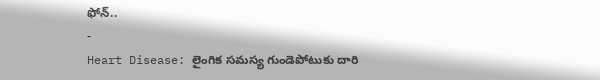ఫోన్..
-
Heart Disease: లైంగిక సమస్య గుండెపోటుకు దారి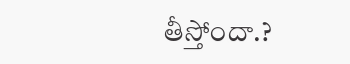తీస్తోందా.?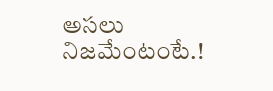అసలు నిజమేంటంటే.!